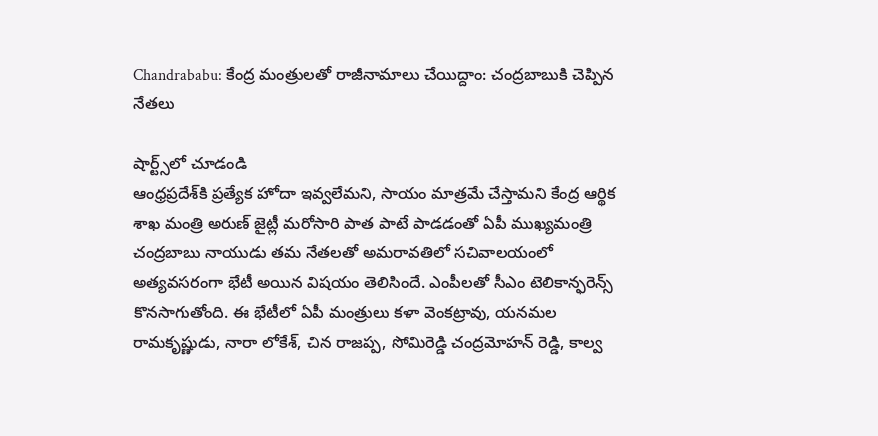Chandrababu: కేంద్ర మంత్రులతో రాజీనామాలు చేయిద్దాం: చంద్రబాబుకి చెప్పిన నేతలు

షార్ట్స్‌లో చూడండి
ఆంధ్రప్రదేశ్‌కి ప్రత్యేక హోదా ఇవ్వలేమని, సాయం మాత్రమే చేస్తామని కేంద్ర ఆర్థిక శాఖ మంత్రి అరుణ్ జైట్లీ మరోసారి పాత పాటే పాడడంతో ఏపీ ముఖ్యమంత్రి చంద్రబాబు నాయుడు తమ నేతలతో అమరావతిలో సచివాలయంలో అత్యవసరంగా భేటీ అయిన విషయం తెలిసిందే. ఎంపీలతో సీఎం టెలికాన్ఫరెన్స్ కొనసాగుతోంది. ఈ భేటీలో ఏపీ మంత్రులు కళా వెంకట్రావు, యనమల రామకృష్ణుడు, నారా లోకేశ్, చిన రాజప్ప, సోమిరెడ్డి చంద్రమోహన్ రెడ్డి, కాల్వ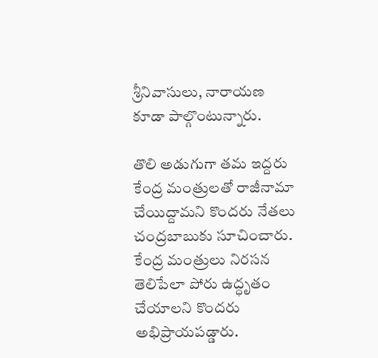శ్రీనివాసులు, నారాయణ కూడా పాల్గొంటున్నారు.

తొలి అడుగుగా తమ ఇద్దరు కేంద్ర మంత్రులతో రాజీనామా చేయిద్దామని కొందరు నేతలు చంద్రబాబుకు సూచించారు. కేంద్ర మంత్రులు నిరసన తెలిపేలా పోరు ఉద్ధృతం చేయాలని కొందరు అభిప్రాయపడ్డారు.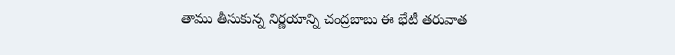తాము తీసుకున్న నిర్ణయాన్ని చంద్రబాబు ఈ భేటీ తరువాత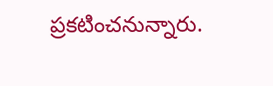ప్రకటించనున్నారు.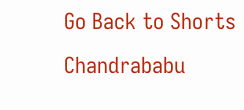Go Back to Shorts
Chandrababu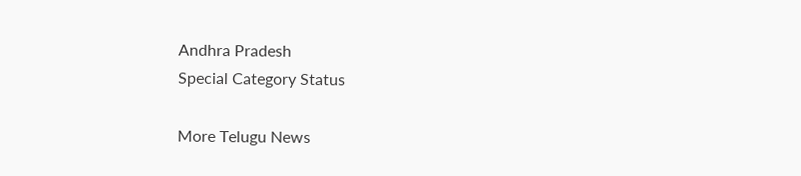Andhra Pradesh
Special Category Status

More Telugu News